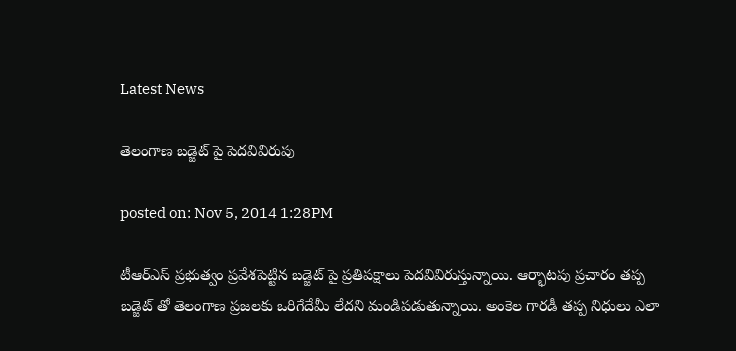Latest News

తెలంగాణ బడ్జెట్ పై పెదవివిరుపు

posted on: Nov 5, 2014 1:28PM

టీఆర్ఎస్ ప్రభుత్వం ప్రవేశపెట్టిన బడ్జెట్ పై ప్రతిపక్షాలు పెదవివిరుస్తున్నాయి. ఆర్భాటపు ప్రచారం తప్ప బడ్జెట్ తో తెలంగాణ ప్రజలకు ఒరిగేదేమీ లేదని మండిపడుతున్నాయి. అంకెల గారడీ తప్ప నిధులు ఎలా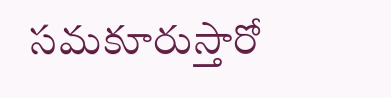సమకూరుస్తారో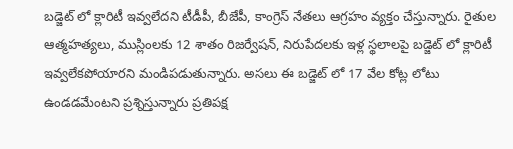బడ్జెట్ లో క్లారిటీ ఇవ్వలేదని టీడీపీ, బీజేపీ, కాంగ్రెస్ నేతలు ఆగ్రహం వ్యక్తం చేస్తున్నారు. రైతుల ఆత్మహత్యలు, ముస్లింలకు 12 శాతం రిజర్వేషన్, నిరుపేదలకు ఇళ్ల స్థలాలపై బడ్జెట్ లో క్లారిటీ ఇవ్వలేకపోయారని మండిపడుతున్నారు. అసలు ఈ బడ్జెట్ లో 17 వేల కోట్ల లోటు ఉండడమేంటని ప్రశ్నిస్తున్నారు ప్రతిపక్ష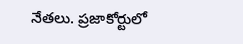నేతలు. ప్రజాకోర్టులో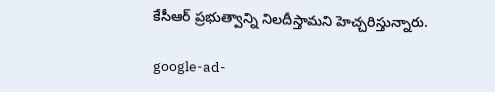కేసీఆర్ ప్రభుత్వాన్ని నిలదీస్తామని హెచ్చరిస్తున్నారు.

google-ad-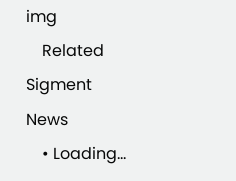img
    Related Sigment News
    • Loading...